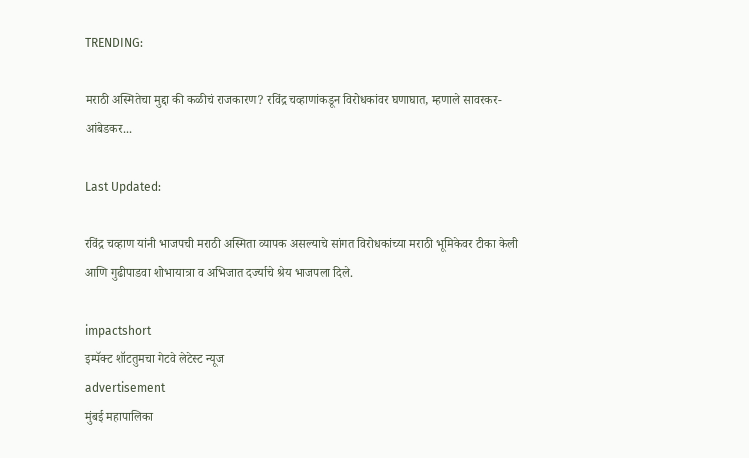TRENDING:

मराठी अस्मितेचा मुद्दा की कळीचं राजकारण? रविंद्र चव्हाणांकडून विरोधकांवर घणाघात, म्हणाले सावरकर-आंबेडकर...

Last Updated:

रविंद्र चव्हाण यांनी भाजपची मराठी अस्मिता व्यापक असल्याचे सांगत विरोधकांच्या मराठी भूमिकेवर टीका केली आणि गुढीपाडवा शोभायात्रा व अभिजात दर्ज्याचे श्रेय भाजपला दिले.

impactshort
इम्पॅक्ट शॉटतुमचा गेटवे लेटेस्ट न्यूज
advertisement
मुंबई महापालिका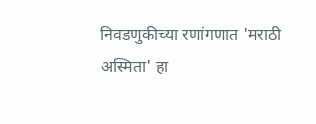निवडणुकीच्या रणांगणात 'मराठी अस्मिता' हा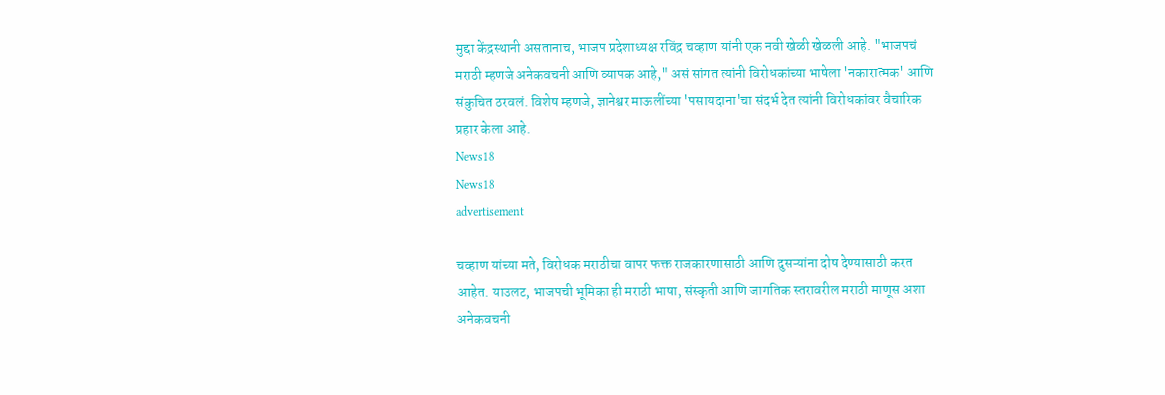मुद्दा केंद्रस्थानी असतानाच, भाजप प्रदेशाध्यक्ष रविंद्र चव्हाण यांनी एक नवी खेळी खेळली आहे. "भाजपचं मराठी म्हणजे अनेकवचनी आणि व्यापक आहे," असं सांगत त्यांनी विरोधकांच्या भाषेला 'नकारात्मक' आणि संकुचित ठरवलं. विशेष म्हणजे, ज्ञानेश्वर माऊलींच्या 'पसायदाना'चा संदर्भ देत त्यांनी विरोधकांवर वैचारिक प्रहार केला आहे.
News18
News18
advertisement

चव्हाण यांच्या मते, विरोधक मराठीचा वापर फक्त राजकारणासाठी आणि दुसऱ्यांना दोष देण्यासाठी करत आहेत. याउलट, भाजपची भूमिका ही मराठी भाषा, संस्कृती आणि जागतिक स्तरावरील मराठी माणूस अशा अनेकवचनी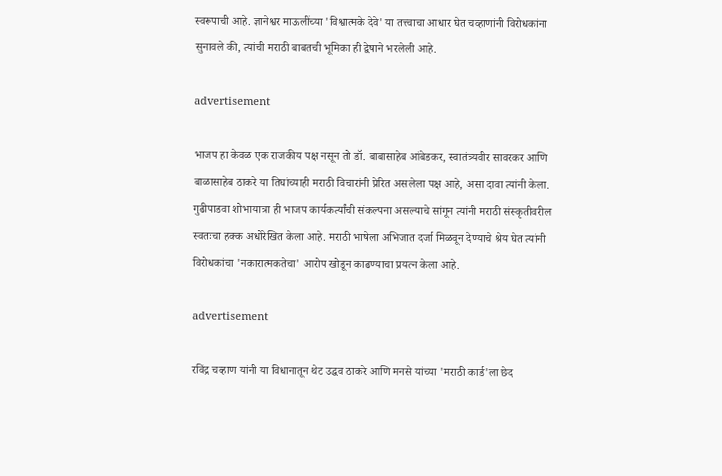स्वरूपाची आहे. ज्ञानेश्वर माऊलींच्या 'विश्वात्मके देवे' या तत्त्वाचा आधार घेत चव्हाणांनी विरोधकांना सुनावले की, त्यांची मराठी बाबतची भूमिका ही द्वेषाने भरलेली आहे.

advertisement

भाजप हा केवळ एक राजकीय पक्ष नसून तो डॉ. बाबासाहेब आंबेडकर, स्वातंत्र्यवीर सावरकर आणि बाळासाहेब ठाकरे या तिघांच्याही मराठी विचारांनी प्रेरित असलेला पक्ष आहे, असा दावा त्यांनी केला. गुढीपाडवा शोभायात्रा ही भाजप कार्यकर्त्यांची संकल्पना असल्याचे सांगून त्यांनी मराठी संस्कृतीवरील स्वतःचा हक्क अधोरेखित केला आहे. मराठी भाषेला अभिजात दर्जा मिळवून देण्याचे श्रेय घेत त्यांनी विरोधकांचा 'नकारात्मकतेचा' आरोप खोडून काढण्याचा प्रयत्न केला आहे.

advertisement

रविंद्र चव्हाण यांनी या विधानातून थेट उद्धव ठाकरे आणि मनसे यांच्या 'मराठी कार्ड'ला छेद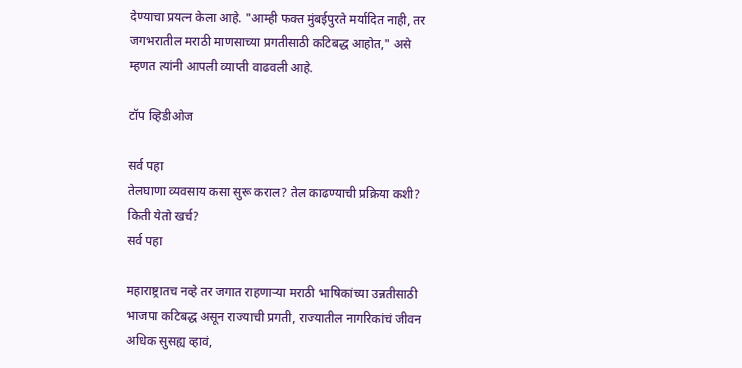देण्याचा प्रयत्न केला आहे. "आम्ही फक्त मुंबईपुरते मर्यादित नाही, तर जगभरातील मराठी माणसाच्या प्रगतीसाठी कटिबद्ध आहोत," असे म्हणत त्यांनी आपली व्याप्ती वाढवली आहे.

टॉप व्हिडीओज

सर्व पहा
तेलघाणा व्यवसाय कसा सुरू कराल? तेल काढण्याची प्रक्रिया कशी? किती येतो खर्च?
सर्व पहा

महाराष्ट्रातच नव्हे तर जगात राहणाऱ्या मराठी भाषिकांच्या उन्नतीसाठी भाजपा कटिबद्ध असून राज्याची प्रगती, राज्यातील नागरिकांचं जीवन अधिक सुसह्य व्हावं,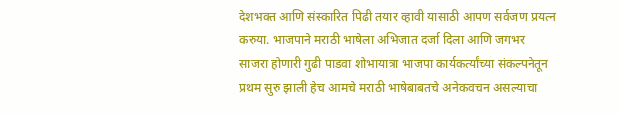देशभक्त आणि संस्कारित पिढी तयार व्हावी यासाठी आपण सर्वजण प्रयत्न करुया. भाजपाने मराठी भाषेला अभिजात दर्जा दिला आणि जगभर साजरा होणारी गुढी पाडवा शोभायात्रा भाजपा कार्यकर्त्यांच्या संकल्पनेतून प्रथम सुरु झाली हेच आमचे मराठी भाषेबाबतचे अनेकवचन असल्याचा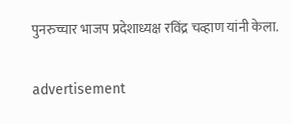पुनरुच्चार भाजप प्रदेशाध्यक्ष रविंद्र चव्हाण यांनी केला.

advertisement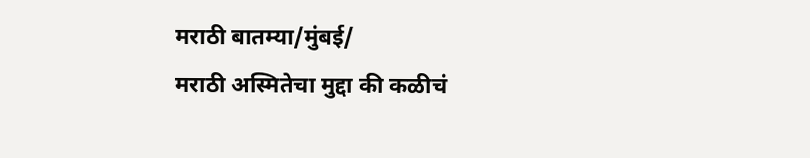मराठी बातम्या/मुंबई/
मराठी अस्मितेचा मुद्दा की कळीचं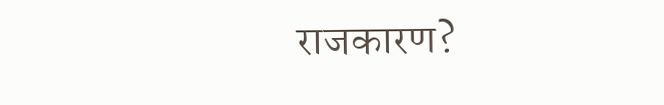राजकारण?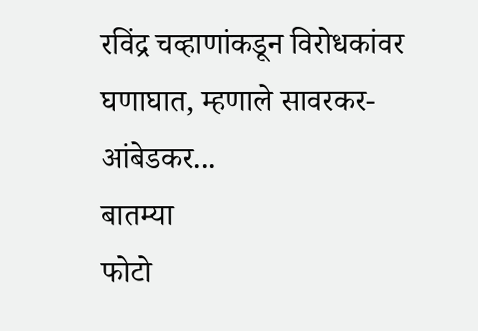रविंद्र चव्हाणांकडून विरोधकांवर घणाघात, म्हणाले सावरकर-आंबेडकर...
बातम्या
फोटो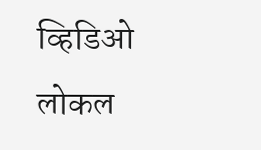व्हिडिओ
लोकल